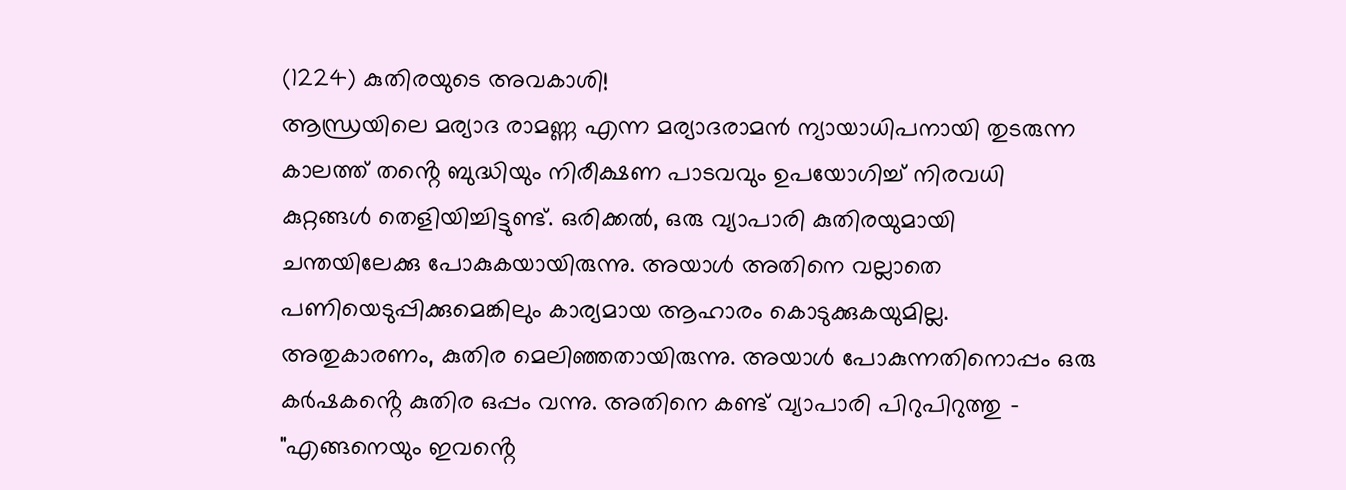(1224) കുതിരയുടെ അവകാശി!
ആന്ധ്രയിലെ മര്യാദ രാമണ്ണ എന്ന മര്യാദരാമൻ ന്യായാധിപനായി തുടരുന്ന കാലത്ത് തൻ്റെ ബുദ്ധിയും നിരീക്ഷണ പാടവവും ഉപയോഗിച്ച് നിരവധി കുറ്റങ്ങൾ തെളിയിച്ചിട്ടുണ്ട്. ഒരിക്കൽ, ഒരു വ്യാപാരി കുതിരയുമായി ചന്തയിലേക്കു പോകുകയായിരുന്നു. അയാൾ അതിനെ വല്ലാതെ പണിയെടുപ്പിക്കുമെങ്കിലും കാര്യമായ ആഹാരം കൊടുക്കുകയുമില്ല. അതുകാരണം, കുതിര മെലിഞ്ഞതായിരുന്നു. അയാൾ പോകുന്നതിനൊപ്പം ഒരു കർഷകൻ്റെ കുതിര ഒപ്പം വന്നു. അതിനെ കണ്ട് വ്യാപാരി പിറുപിറുത്തു - "എങ്ങനെയും ഇവൻ്റെ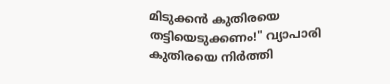മിടുക്കൻ കുതിരയെ തട്ടിയെടുക്കണം!" വ്യാപാരി കുതിരയെ നിർത്തി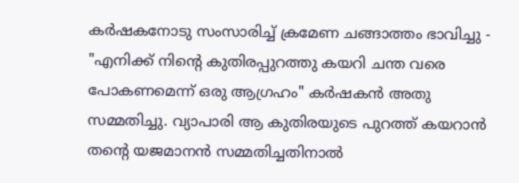കർഷകനോടു സംസാരിച്ച് ക്രമേണ ചങ്ങാത്തം ഭാവിച്ചു - "എനിക്ക് നിൻ്റെ കുതിരപ്പുറത്തു കയറി ചന്ത വരെ പോകണമെന്ന് ഒരു ആഗ്രഹം" കർഷകൻ അതു സമ്മതിച്ചു. വ്യാപാരി ആ കുതിരയുടെ പുറത്ത് കയറാൻ തൻ്റെ യജമാനൻ സമ്മതിച്ചതിനാൽ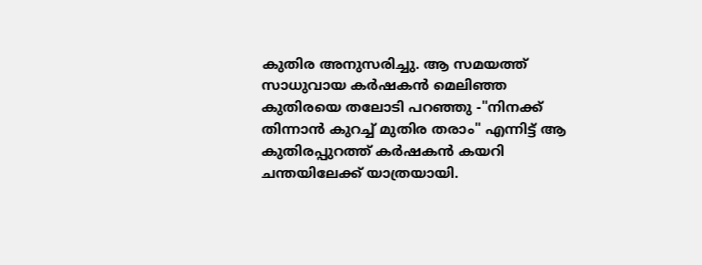കുതിര അനുസരിച്ചു. ആ സമയത്ത് സാധുവായ കർഷകൻ മെലിഞ്ഞ കുതിരയെ തലോടി പറഞ്ഞു -"നിനക്ക് തിന്നാൻ കുറച്ച് മുതിര തരാം" എന്നിട്ട് ആ കുതിരപ്പുറത്ത് കർഷകൻ കയറി ചന്തയിലേക്ക് യാത്രയായി.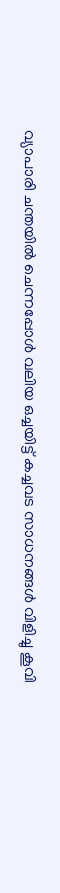വ്യാപാരി ചന്തയിൽ ചെന്നപ്പോൾ വലിയ ഒച്ചയിട്ട് കച്ചവട സാധനങ്ങൾ വിളിച്ചു കൂവി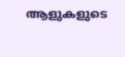ആളുകളുടെ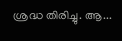ശ്രദ്ധ തിരിച്ചു. ആ...